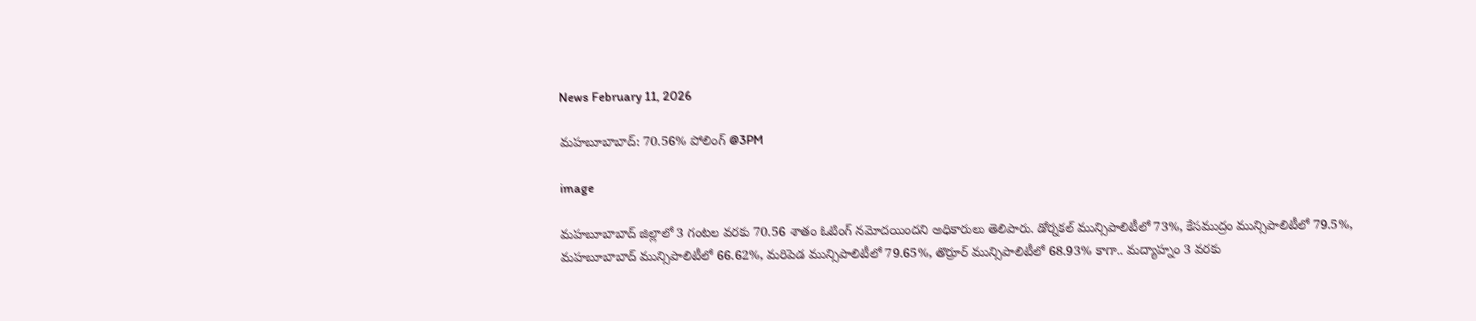News February 11, 2026

మహబూబాబాద్: 70.56% పోలింగ్ @3PM

image

మహబూబాబాద్ జిల్లాలో 3 గంటల వరకు 70.56 శాతం ఓటింగ్ నమోదయిందని అధికారులు తెలిపారు. డోర్నకల్ మున్సిపాలిటీలో 73%, కేసముద్రం మున్సిపాలిటీలో 79.5%, మహబూబాబాద్ మున్సిపాలిటీలో 66.62%, మరిపెడ మున్సిపాలిటీలో 79.65%, తొర్రూర్ మున్సిపాలిటీలో 68.93% కాగా.. మద్యాహ్నం 3 వరకు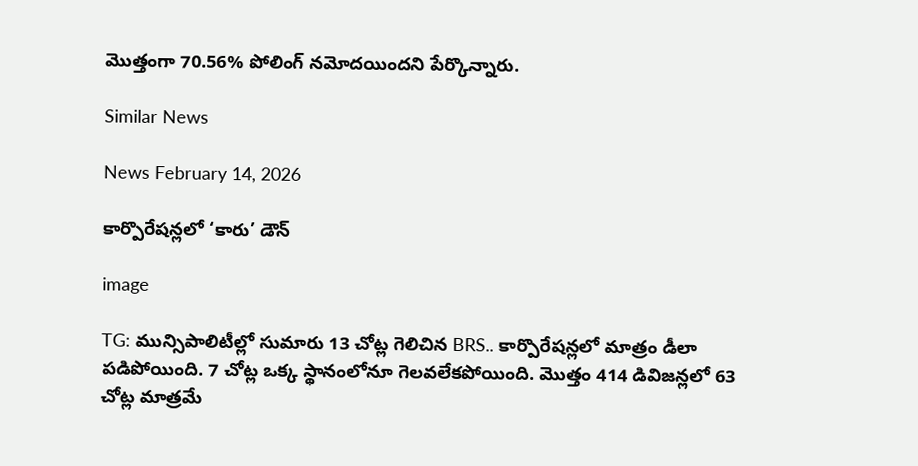మొత్తంగా 70.56% పోలింగ్ నమోదయిందని పేర్కొన్నారు.

Similar News

News February 14, 2026

కార్పొరేషన్లలో ‘కారు’ డౌన్

image

TG: మున్సిపాలిటీల్లో సుమారు 13 చోట్ల గెలిచిన BRS.. కార్పొరేషన్లలో మాత్రం డీలా పడిపోయింది. 7 చోట్ల ఒక్క స్థానంలోనూ గెలవలేకపోయింది. మొత్తం 414 డివిజన్లలో 63 చోట్ల మాత్రమే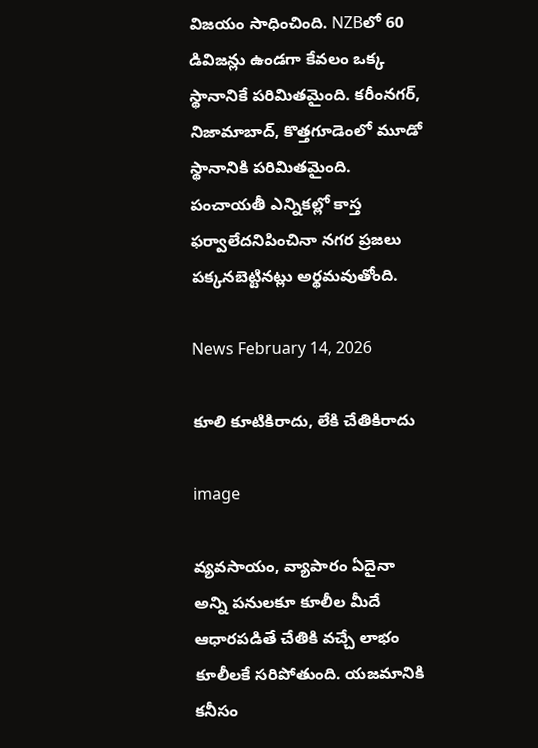విజయం సాధించింది. NZBలో 60 డివిజన్లు ఉండగా కేవలం ఒక్క స్థానానికే పరిమితమైంది. కరీంనగర్, నిజామాబాద్, కొత్తగూడెంలో మూడో స్థానానికి పరిమితమైంది. పంచాయతీ ఎన్నికల్లో కాస్త ఫర్వాలేదనిపించినా నగర ప్రజలు పక్కనబెట్టినట్లు అర్థమవుతోంది.

News February 14, 2026

కూలి కూటికిరాదు, లేకి చేతికిరాదు

image

వ్యవసాయం, వ్యాపారం ఏదైనా అన్ని పనులకూ కూలీల మీదే ఆధారపడితే చేతికి వచ్చే లాభం కూలీలకే సరిపోతుంది. యజమానికి కనీసం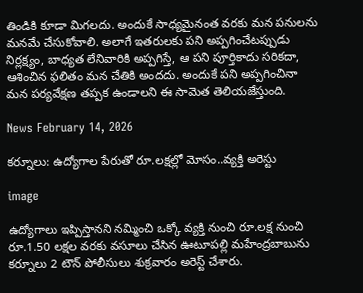తిండికి కూడా మిగలదు. అందుకే సాధ్యమైనంత వరకు మన పనులను మనమే చేసుకోవాలి. అలాగే ఇతరులకు పని అప్పగించేటప్పుడు నిర్లక్ష్యం, బాధ్యత లేనివారికి అప్పగిస్తే, ఆ పని పూర్తికాదు సరికదా, ఆశించిన ఫలితం మన చేతికి అందదు. అందుకే పని అప్పగించినా మన పర్యవేక్షణ తప్పక ఉండాలని ఈ సామెత తెలియజేస్తుంది.

News February 14, 2026

కర్నూలు: ఉద్యోగాల పేరుతో రూ.లక్షల్లో మోసం..వ్యక్తి అరెస్టు

image

ఉద్యోగాలు ఇప్పిస్తానని నమ్మించి ఒక్కో వ్యక్తి నుంచి రూ.లక్ష నుంచి రూ.1.50 లక్షల వరకు వసూలు చేసిన ఊటూపల్లి మహేంద్రబాబును కర్నూలు 2 టౌన్ పోలీసులు శుక్రవారం అరెస్ట్ చేశారు.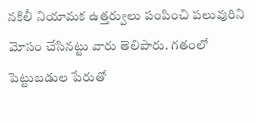నకిలీ నియామక ఉత్తర్వులు పంపించి పలువురిని మోసం చేసినట్టు వారు తెలిపారు. గతంలో పెట్టుబడుల పేరుతో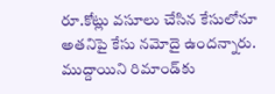రూ.కోట్లు వసూలు చేసిన కేసులోనూ అతనిపై కేసు నమోదై ఉందన్నారు. ముద్దాయిని రిమాండ్‌కు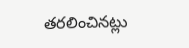తరలించినట్లు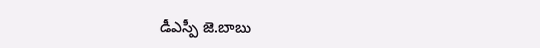డీఎస్పీ జె.బాబు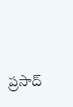ప్రసాద్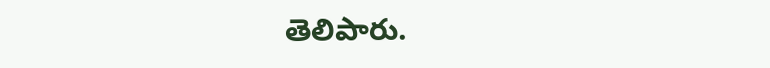తెలిపారు.